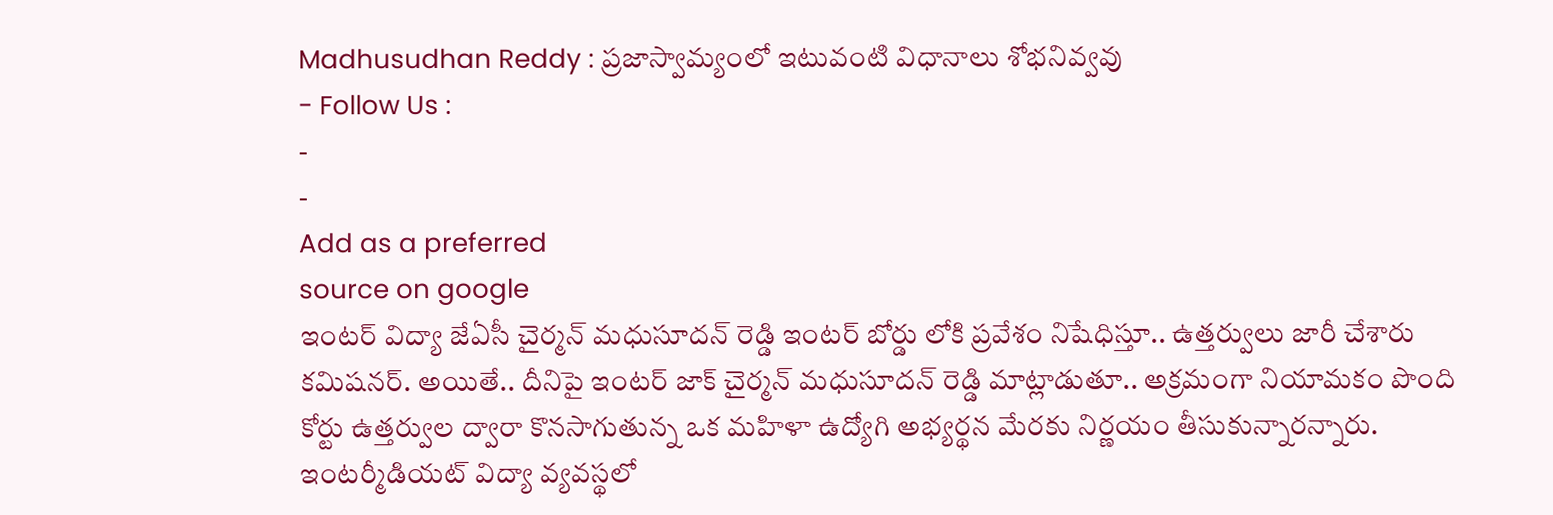Madhusudhan Reddy : ప్రజాస్వామ్యంలో ఇటువంటి విధానాలు శోభనివ్వవు
- Follow Us :
-
-
Add as a preferred
source on google
ఇంటర్ విద్యా జేఏసీ చైర్మన్ మధుసూదన్ రెడ్డి ఇంటర్ బోర్డు లోకి ప్రవేశం నిషేధిస్తూ.. ఉత్తర్వులు జారీ చేశారు కమిషనర్. అయితే.. దీనిపై ఇంటర్ జాక్ చైర్మన్ మధుసూదన్ రెడ్డి మాట్లాడుతూ.. అక్రమంగా నియామకం పొంది కోర్టు ఉత్తర్వుల ద్వారా కొనసాగుతున్న ఒక మహిళా ఉద్యోగి అభ్యర్థన మేరకు నిర్ణయం తీసుకున్నారన్నారు. ఇంటర్మీడియట్ విద్యా వ్యవస్థలో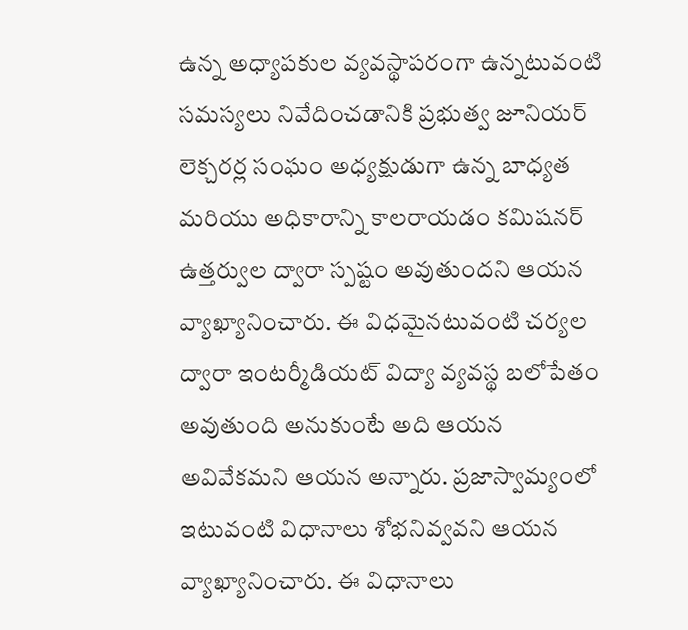ఉన్న అధ్యాపకుల వ్యవస్థాపరంగా ఉన్నటువంటి సమస్యలు నివేదించడానికి ప్రభుత్వ జూనియర్ లెక్చరర్ల సంఘం అధ్యక్షుడుగా ఉన్న బాధ్యత మరియు అధికారాన్ని కాలరాయడం కమిషనర్ ఉత్తర్వుల ద్వారా స్పష్టం అవుతుందని ఆయన వ్యాఖ్యానించారు. ఈ విధమైనటువంటి చర్యల ద్వారా ఇంటర్మీడియట్ విద్యా వ్యవస్థ బలోపేతం అవుతుంది అనుకుంటే అది ఆయన అవివేకమని ఆయన అన్నారు. ప్రజాస్వామ్యంలో ఇటువంటి విధానాలు శోభనివ్వవని ఆయన వ్యాఖ్యానించారు. ఈ విధానాలు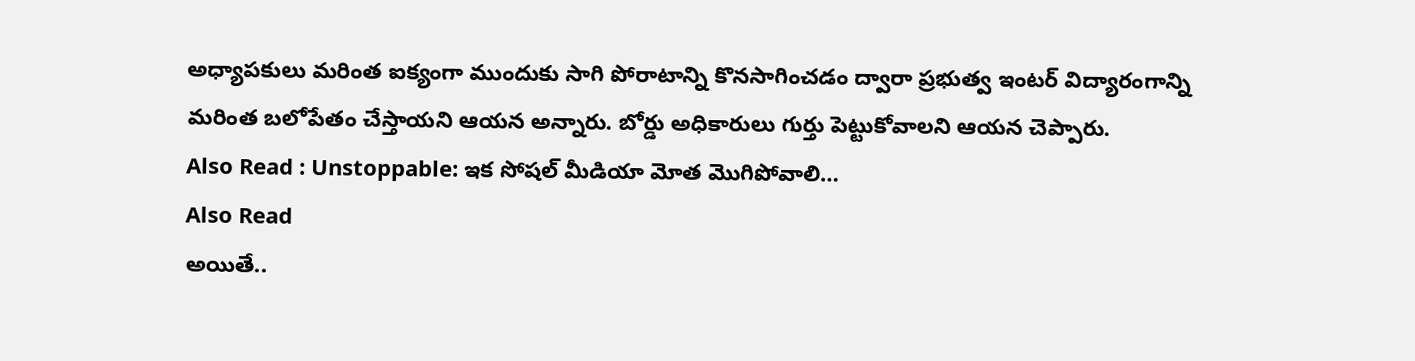అధ్యాపకులు మరింత ఐక్యంగా ముందుకు సాగి పోరాటాన్ని కొనసాగించడం ద్వారా ప్రభుత్వ ఇంటర్ విద్యారంగాన్ని మరింత బలోపేతం చేస్తాయని ఆయన అన్నారు. బోర్డు అధికారులు గుర్తు పెట్టుకోవాలని ఆయన చెప్పారు.
Also Read : Unstoppable: ఇక సోషల్ మీడియా మోత మొగిపోవాలి…
Also Read
అయితే..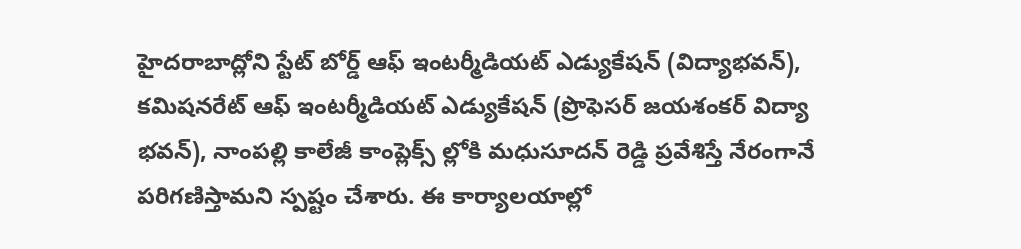హైదరాబాద్లోని స్టేట్ బోర్డ్ ఆఫ్ ఇంటర్మీడియట్ ఎడ్యుకేషన్ (విద్యాభవన్), కమిషనరేట్ ఆఫ్ ఇంటర్మీడియట్ ఎడ్యుకేషన్ (ప్రొఫెసర్ జయశంకర్ విద్యా భవన్), నాంపల్లి కాలేజీ కాంప్లెక్స్ ల్లోకి మధుసూదన్ రెడ్డి ప్రవేశిస్తే నేరంగానే పరిగణిస్తామని స్పష్టం చేశారు. ఈ కార్యాలయాల్లో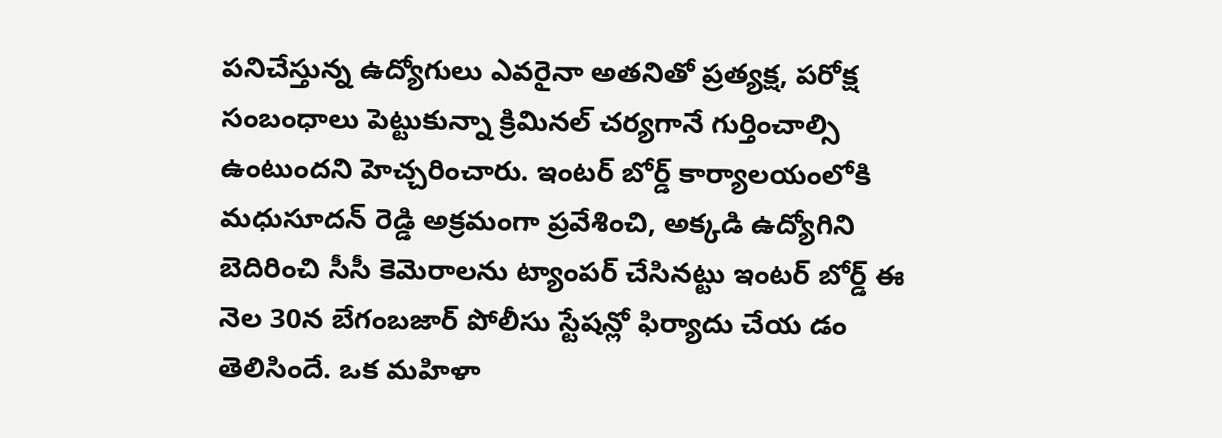పనిచేస్తున్న ఉద్యోగులు ఎవరైనా అతనితో ప్రత్యక్ష, పరోక్ష సంబంధాలు పెట్టుకున్నా క్రిమినల్ చర్యగానే గుర్తించాల్సి ఉంటుందని హెచ్చరించారు. ఇంటర్ బోర్డ్ కార్యాలయంలోకి మధుసూదన్ రెడ్డి అక్రమంగా ప్రవేశించి, అక్కడి ఉద్యోగిని బెదిరించి సీసీ కెమెరాలను ట్యాంపర్ చేసినట్టు ఇంటర్ బోర్డ్ ఈ నెల 30న బేగంబజార్ పోలీసు స్టేషన్లో ఫిర్యాదు చేయ డం తెలిసిందే. ఒక మహిళా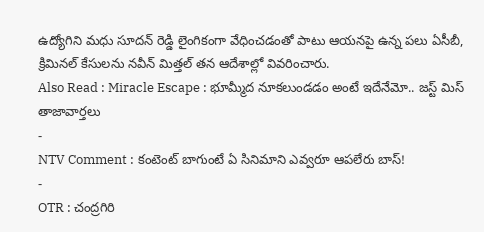ఉద్యోగిని మధు సూదన్ రెడ్డి లైంగికంగా వేధించడంతో పాటు ఆయనపై ఉన్న పలు ఏసీబీ, క్రిమినల్ కేసులను నవీన్ మిత్తల్ తన ఆదేశాల్లో వివరించారు.
Also Read : Miracle Escape : భూమ్మీద నూకలుండడం అంటే ఇదేనేమో.. జస్ట్ మిస్
తాజావార్తలు
-
NTV Comment : కంటెంట్ బాగుంటే ఏ సినిమాని ఎవ్వరూ ఆపలేరు బాస్!
-
OTR : చంద్రగిరి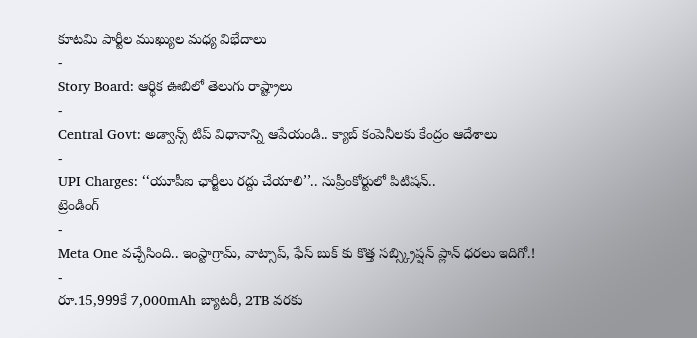కూటమి పార్టీల ముఖ్యుల మధ్య విభేదాలు
-
Story Board: ఆర్థిక ఊబిలో తెలుగు రాష్ట్రాలు
-
Central Govt: అడ్వాన్స్ టిప్ విధానాన్ని ఆపేయండి.. క్యాబ్ కంపెనీలకు కేంద్రం ఆదేశాలు
-
UPI Charges: ‘‘యూపీఐ ఛార్జీలు రద్దు చేయాలి’’.. సుప్రీంకోర్టులో పిటిషన్..
ట్రెండింగ్
-
Meta One వచ్చేసింది.. ఇంస్టాగ్రామ్, వాట్సాప్, ఫేస్ బుక్ కు కొత్త సబ్స్క్రిప్షన్ ప్లాన్ ధరలు ఇదిగో.!
-
రూ.15,999కే 7,000mAh బ్యాటరీ, 2TB వరకు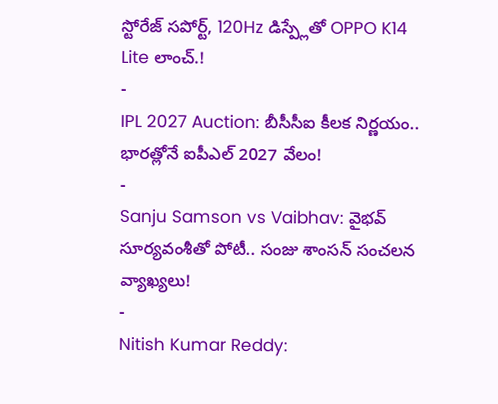స్టోరేజ్ సపోర్ట్, 120Hz డిస్ప్లేతో OPPO K14 Lite లాంచ్.!
-
IPL 2027 Auction: బీసీసీఐ కీలక నిర్ణయం.. భారత్లోనే ఐపీఎల్ 2027 వేలం!
-
Sanju Samson vs Vaibhav: వైభవ్ సూర్యవంశీతో పోటీ.. సంజు శాంసన్ సంచలన వ్యాఖ్యలు!
-
Nitish Kumar Reddy: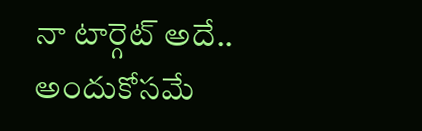నా టార్గెట్ అదే.. అందుకోసమే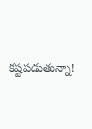కష్టపడుతున్నా!